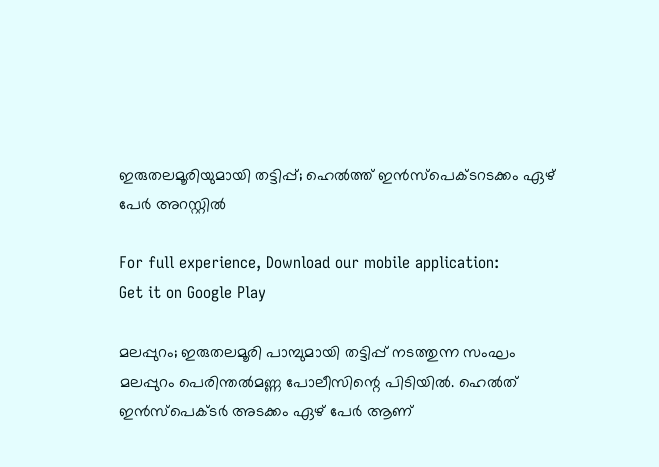ഇരുതലമൂരിയുമായി തട്ടിപ്പ്; ഹെല്‍ത്ത് ഇന്‍സ്‌പെക്ടറടക്കം ഏഴ് പേര്‍ അറസ്റ്റില്‍

For full experience, Download our mobile application:
Get it on Google Play

മലപ്പുറം; ഇരുതലമൂരി പാമ്പുമായി തട്ടിപ്പ് നടത്തുന്ന സംഘം മലപ്പുറം പെരിന്തല്‍മണ്ണ പോലീസിന്റെ പിടിയില്‍. ഹെല്‍ത് ഇന്‍സ്‌പെക്ടര്‍ അടക്കം ഏഴ് പേര്‍ ആണ്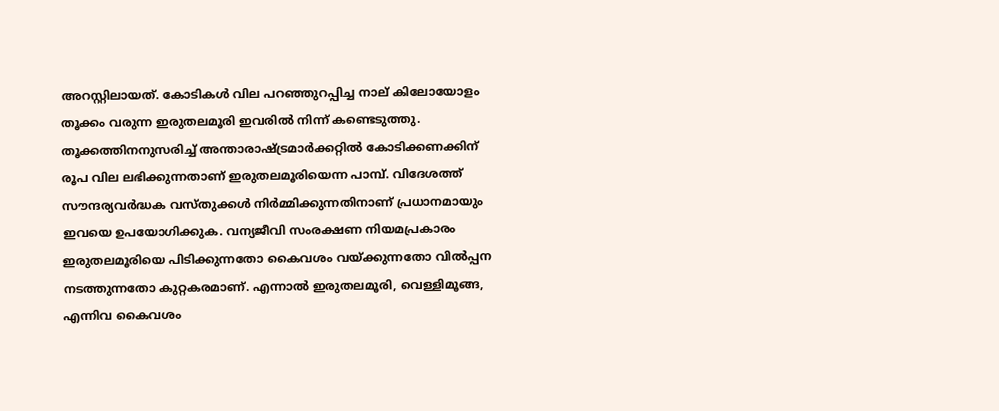അറസ്റ്റിലായത്. കോടികള്‍ വില പറഞ്ഞുറപ്പിച്ച നാല് കിലോയോളം തൂക്കം വരുന്ന ഇരുതലമൂരി ഇവരില്‍ നിന്ന് കണ്ടെടുത്തു. തൂക്കത്തിനനുസരിച്ച് അന്താരാഷ്ട്രമാര്‍ക്കറ്റില്‍ കോടിക്കണക്കിന് രൂപ വില ലഭിക്കുന്നതാണ് ഇരുതലമൂരിയെന്ന പാമ്പ്. വിദേശത്ത് സൗന്ദര്യവര്‍ദ്ധക വസ്തുക്കള്‍ നിര്‍മ്മിക്കുന്നതിനാണ് പ്രധാനമായും ഇവയെ ഉപയോഗിക്കുക. വന്യജീവി സംരക്ഷണ നിയമപ്രകാരം ഇരുതലമൂരിയെ പിടിക്കുന്നതോ കൈവശം വയ്ക്കുന്നതോ വില്‍പ്പന നടത്തുന്നതോ കുറ്റകരമാണ്. എന്നാല്‍ ഇരുതലമൂരി, വെള്ളിമൂങ്ങ, എന്നിവ കൈവശം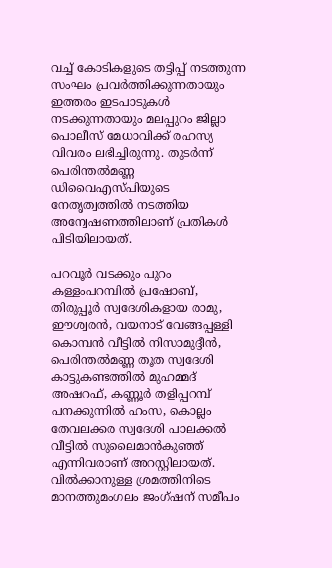വച്ച് കോടികളുടെ തട്ടിപ്പ് നടത്തുന്ന സംഘം പ്രവര്‍ത്തിക്കുന്നതായും ഇത്തരം ഇടപാടുകള്‍ നടക്കുന്നതായും മലപ്പുറം ജില്ലാ പൊലീസ് മേധാവിക്ക് രഹസ്യ വിവരം ലഭിച്ചിരുന്നു. തുടര്‍ന്ന് പെരിന്തല്‍മണ്ണ ഡിവൈഎസ്പിയുടെ നേതൃത്വത്തില്‍ നടത്തിയ അന്വേഷണത്തിലാണ് പ്രതികള്‍ പിടിയിലായത്.

പറവൂര്‍ വടക്കും പുറം കള്ളംപറമ്പില്‍ പ്രഷോബ്, തിരുപ്പൂര്‍ സ്വദേശികളായ രാമു, ഈശ്വരന്‍, വയനാട് വേങ്ങപ്പള്ളി കൊമ്പന്‍ വീട്ടില്‍ നിസാമുദ്ദീന്‍, പെരിന്തല്‍മണ്ണ തൂത സ്വദേശി കാട്ടുകണ്ടത്തില്‍ മുഹമ്മദ് അഷറഫ്, കണ്ണൂര്‍ തളിപ്പറമ്പ് പനക്കുന്നില്‍ ഹംസ, കൊല്ലം തേവലക്കര സ്വദേശി പാലക്കല്‍ വീട്ടില്‍ സുലൈമാന്‍കുഞ്ഞ് എന്നിവരാണ് അറസ്റ്റിലായത്. വില്‍ക്കാനുള്ള ശ്രമത്തിനിടെ മാനത്തുമംഗലം ജംഗ്ഷന് സമീപം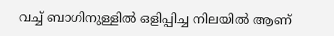വച്ച് ബാഗിനുള്ളില്‍ ഒളിപ്പിച്ച നിലയില്‍ ആണ്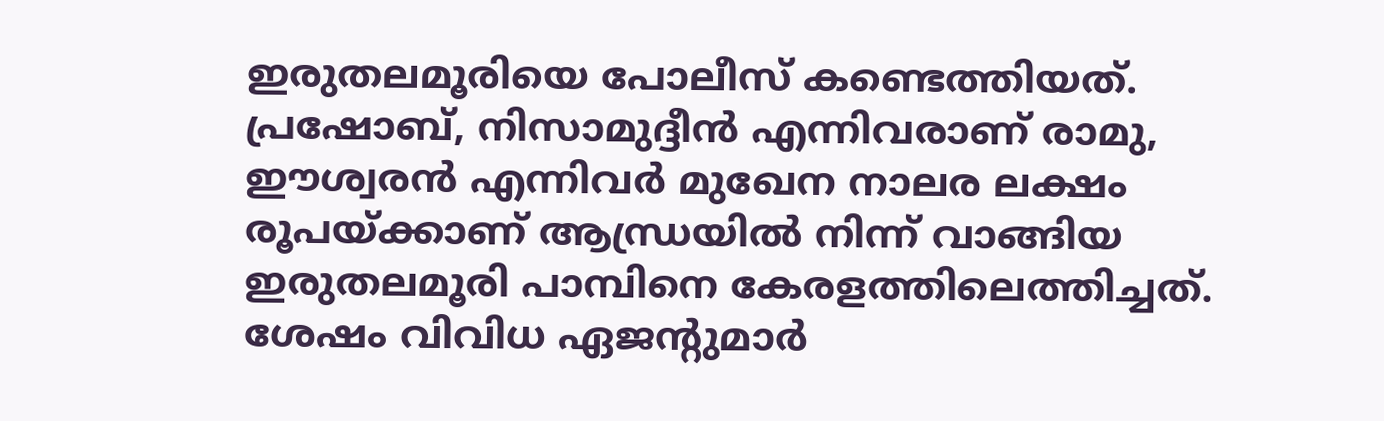ഇരുതലമൂരിയെ പോലീസ് കണ്ടെത്തിയത്. പ്രഷോബ്, നിസാമുദ്ദീന്‍ എന്നിവരാണ് രാമു, ഈശ്വരന്‍ എന്നിവര്‍ മുഖേന നാലര ലക്ഷം രൂപയ്ക്കാണ് ആന്ധ്രയില്‍ നിന്ന് വാങ്ങിയ ഇരുതലമൂരി പാമ്പിനെ കേരളത്തിലെത്തിച്ചത്. ശേഷം വിവിധ ഏജന്റുമാര്‍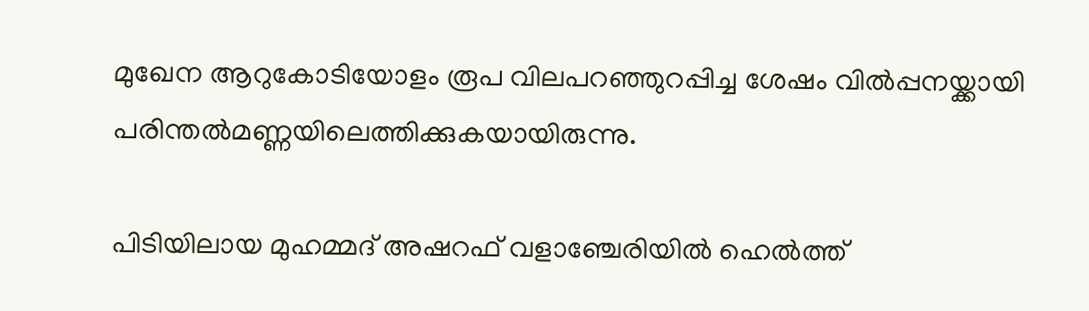മുഖേന ആറുകോടിയോളം രൂപ വിലപറഞ്ഞുറപ്പിച്ച ശേഷം വില്‍പ്പനയ്ക്കായി പരിന്തല്‍മണ്ണയിലെത്തിക്കുകയായിരുന്നു.

പിടിയിലായ മുഹമ്മദ് അഷറഫ് വളാഞ്ചേരിയില്‍ ഹെല്‍ത്ത്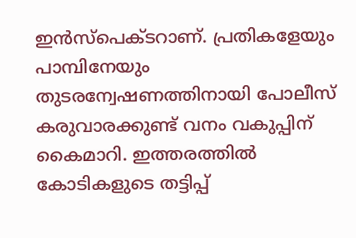ഇന്‍സ്‌പെക്ടറാണ്. പ്രതികളേയും പാമ്പിനേയും തുടരന്വേഷണത്തിനായി പോലീസ് കരുവാരക്കുണ്ട് വനം വകുപ്പിന് കൈമാറി. ഇത്തരത്തില്‍ കോടികളുടെ തട്ടിപ്പ്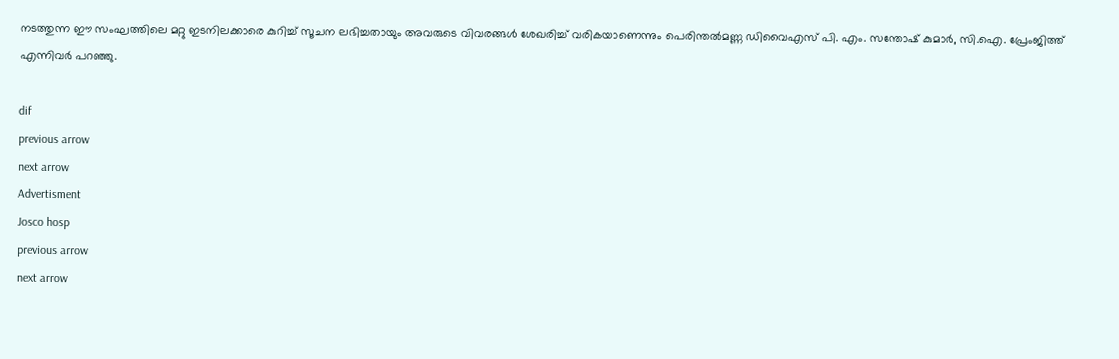നടത്തുന്ന ഈ സംഘത്തിലെ മറ്റു ഇടനിലക്കാരെ കുറിച്ച് സൂചന ലഭിച്ചതായും അവരുടെ വിവരങ്ങള്‍ ശേഖരിച്ച് വരികയാണെന്നും പെരിന്തല്‍മണ്ണ ഡിവൈഎസ് പി. എം. സന്തോഷ് കുമാര്‍, സി.ഐ. പ്രേംജിത്ത് എന്നിവര്‍ പറഞ്ഞു.

dif
previous arrow
next arrow
Advertisment
Josco hosp
previous arrow
next arrow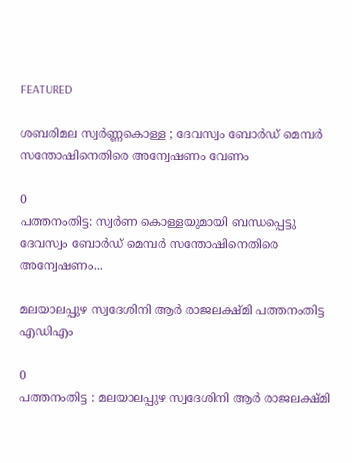FEATURED

ശബരിമല സ്വർണ്ണകൊള്ള ; ദേവസ്വം ബോർഡ് മെമ്പർ സന്തോഷിനെതിരെ അന്വേഷണം വേണം

0
പത്തനംതിട്ട: സ്വർണ കൊള്ളയുമായി ബന്ധപ്പെട്ടു ദേവസ്വം ബോർഡ് മെമ്പർ സന്തോഷിനെതിരെ അന്വേഷണം...

മലയാലപ്പുഴ സ്വദേശിനി ആര്‍ രാജലക്ഷ്മി പത്തനംതിട്ട എഡിഎം

0
പത്തനംതിട്ട : മലയാലപ്പുഴ സ്വദേശിനി ആര്‍ രാജലക്ഷ്മി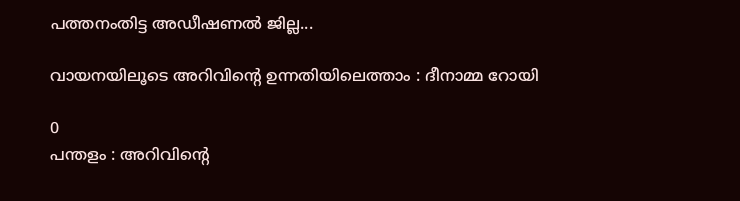പത്തനംതിട്ട അഡീഷണല്‍ ജില്ല...

വായനയിലൂടെ അറിവിന്റെ ഉന്നതിയിലെത്താം : ദീനാമ്മ റോയി

0
പന്തളം : അറിവിന്റെ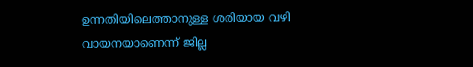ഉന്നതിയിലെത്താനുള്ള ശരിയായ വഴി വായനയാണെന്ന് ജില്ല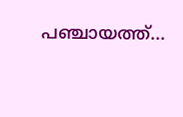പഞ്ചായത്ത്...